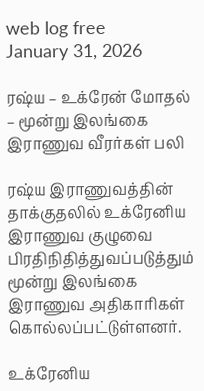web log free
January 31, 2026

ரஷ்ய – உக்ரேன் மோதல் – மூன்று இலங்கை இராணுவ வீரர்கள் பலி

ரஷ்ய இராணுவத்தின் தாக்குதலில் உக்ரேனிய இராணுவ குழுவை பிரதிநிதித்துவப்படுத்தும் மூன்று இலங்கை இராணுவ அதிகாரிகள் கொல்லப்பட்டுள்ளனர்.

உக்ரேனிய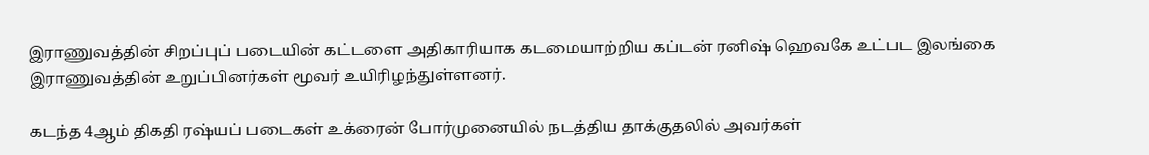இராணுவத்தின் சிறப்புப் படையின் கட்டளை அதிகாரியாக கடமையாற்றிய கப்டன் ரனிஷ் ஹெவகே உட்பட இலங்கை இராணுவத்தின் உறுப்பினர்கள் மூவர் உயிரிழந்துள்ளனர்.

கடந்த 4ஆம் திகதி ரஷ்யப் படைகள் உக்ரைன் போர்முனையில் நடத்திய தாக்குதலில் அவர்கள்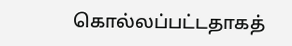கொல்லப்பட்டதாகத்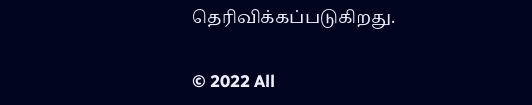தெரிவிக்கப்படுகிறது.

© 2022 All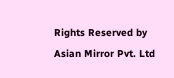Rights Reserved by Asian Mirror Pvt. Ltd